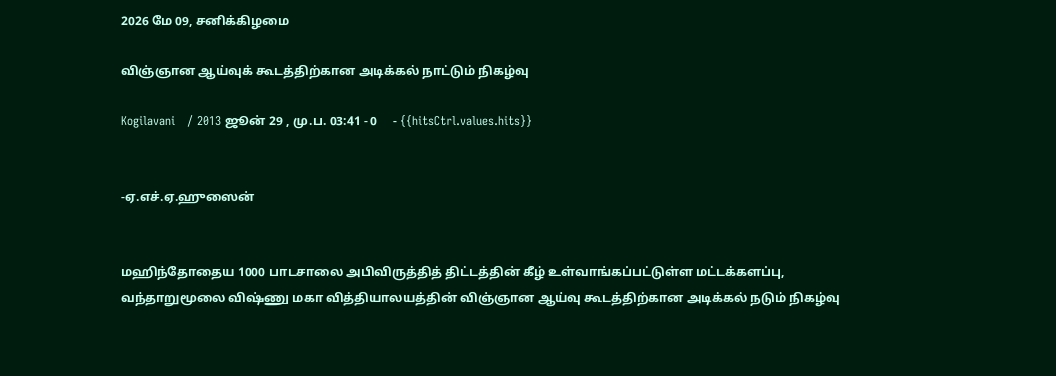2026 மே 09, சனிக்கிழமை

விஞ்ஞான ஆய்வுக் கூடத்திற்கான அடிக்கல் நாட்டும் நிகழ்வு

Kogilavani   / 2013 ஜூன் 29 , மு.ப. 03:41 - 0     - {{hitsCtrl.values.hits}}


-ஏ.எச்.ஏ.ஹுஸைன்


மஹிந்தோதைய 1000 பாடசாலை அபிவிருத்தித் திட்டத்தின் கீழ் உள்வாங்கப்பட்டுள்ள மட்டக்களப்பு,  வந்தாறுமூலை விஷ்ணு மகா வித்தியாலயத்தின் விஞ்ஞான ஆய்வு கூடத்திற்கான அடிக்கல் நடும் நிகழ்வு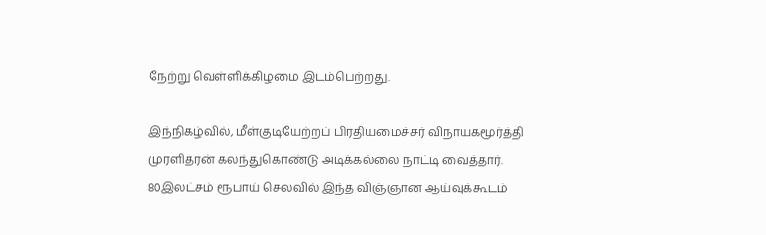நேற்று வெள்ளிக்கிழமை இடம்பெற்றது.

இந்நிகழ்வில், மீள்குடியேற்றப் பிரதியமைச்சர் விநாயகமூர்த்தி முரளிதரன் கலந்துகொண்டு அடிக்கல்லை நாட்டி வைத்தார்.
80இலட்சம் ரூபாய் செலவில் இந்த விஞ்ஞான ஆய்வுக்கூடம்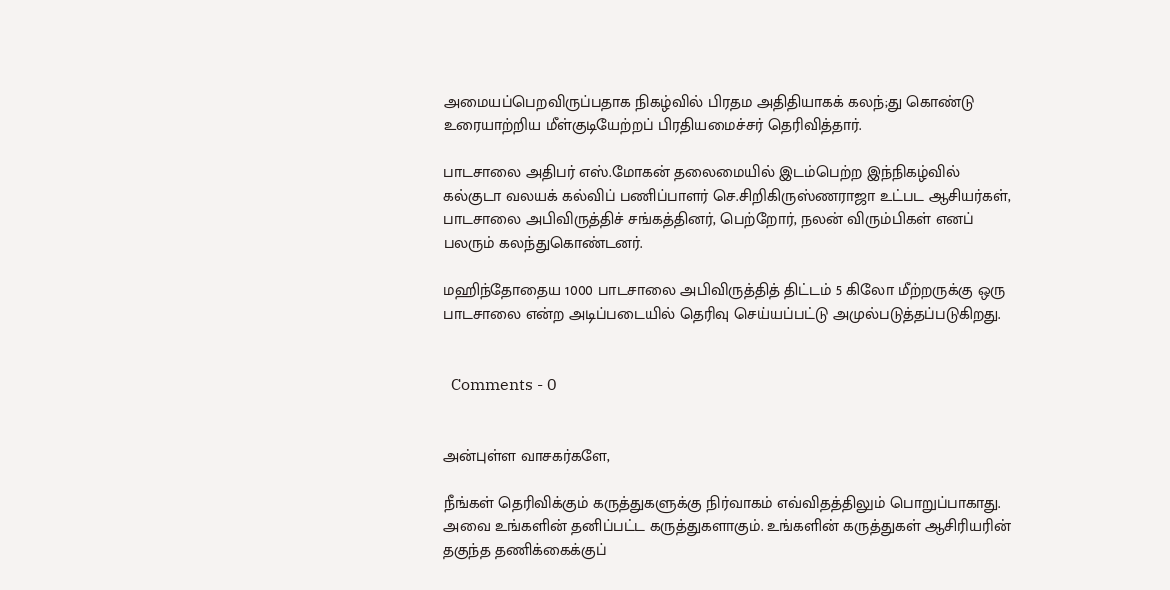அமையப்பெறவிருப்பதாக நிகழ்வில் பிரதம அதிதியாகக் கலந்;து கொண்டு உரையாற்றிய மீள்குடியேற்றப் பிரதியமைச்சர் தெரிவித்தார்.

பாடசாலை அதிபர் எஸ்.மோகன் தலைமையில் இடம்பெற்ற இந்நிகழ்வில்  கல்குடா வலயக் கல்விப் பணிப்பாளர் செ.சிறிகிருஸ்ணராஜா உட்பட ஆசியர்கள், பாடசாலை அபிவிருத்திச் சங்கத்தினர், பெற்றோர், நலன் விரும்பிகள் எனப் பலரும் கலந்துகொண்டனர்.

மஹிந்தோதைய 1000 பாடசாலை அபிவிருத்தித் திட்டம் 5 கிலோ மீற்றருக்கு ஒரு பாடசாலை என்ற அடிப்படையில் தெரிவு செய்யப்பட்டு அமுல்படுத்தப்படுகிறது.


  Comments - 0


அன்புள்ள வாசகர்களே,

நீங்கள் தெரிவிக்கும் கருத்துகளுக்கு நிர்வாகம் எவ்விதத்திலும் பொறுப்பாகாது. அவை உங்களின் தனிப்பட்ட கருத்துகளாகும். உங்களின் கருத்துகள் ஆசிரியரின் தகுந்த தணிக்கைக்குப்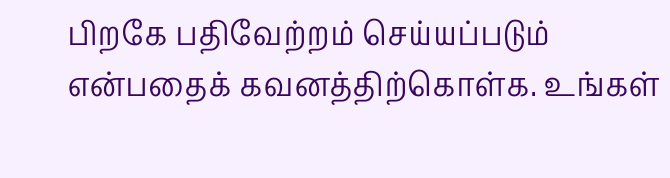பிறகே பதிவேற்றம் செய்யப்படும் என்பதைக் கவனத்திற்கொள்க. உங்கள்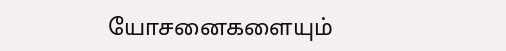யோசனைகளையும்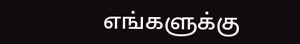எங்களுக்கு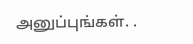அனுப்புங்கள். .